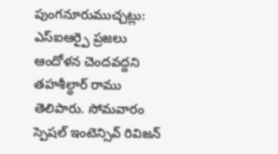పుంగనూరుముచ్చట్లు:
ఎస్ఐఆర్పై ప్రజలు ఆందోళన చెందవద్దని తహశీల్ధార్ రాము తెలిపారు. సోమవారం స్పెషల్ ఇంటెన్సివ్ రివిజన్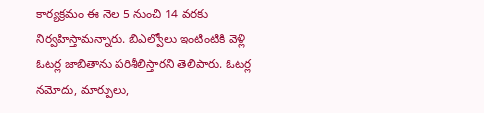కార్యక్రమం ఈ నెల 5 నుంచి 14 వరకు నిర్వహిస్తామన్నారు. బిఎల్వోలు ఇంటింటికి వెళ్లి ఓటర్ల జాబితాను పరిశీలిస్తారని తెలిపారు. ఓటర్ల నమోదు, మార్పులు,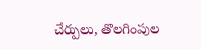చేర్పులు, తొలగింపుల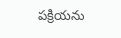పక్రియను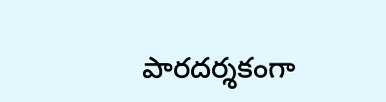పారదర్శకంగా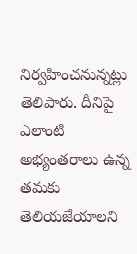నిర్వహించనున్నట్లు తెలిపారు. దీనిపై ఎలాంటి అభ్యంతరాలు ఉన్న తమకు తెలియజేయాలని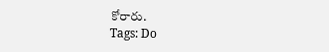కోరారు.
Tags: Do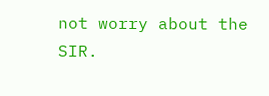not worry about the SIR.